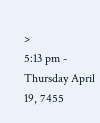>
5:13 pm - Thursday April 19, 7455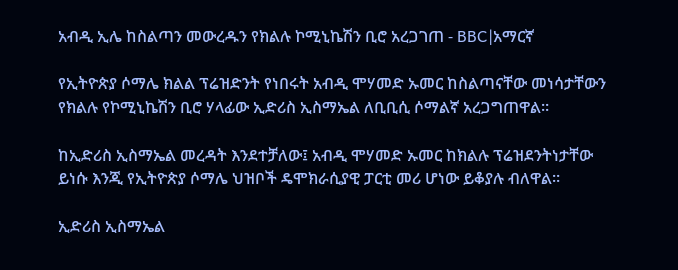አብዲ ኢሌ ከስልጣን መውረዱን የክልሉ ኮሚኒኬሽን ቢሮ አረጋገጠ - BBC|አማርኛ

የኢትዮጵያ ሶማሌ ክልል ፕሬዝድንት የነበሩት አብዲ ሞሃመድ ኡመር ከስልጣናቸው መነሳታቸውን የክልሉ የኮሚኒኬሽን ቢሮ ሃላፊው ኢድሪስ ኢስማኤል ለቢቢሲ ሶማልኛ አረጋግጠዋል።

ከኢድሪስ ኢስማኤል መረዳት እንደተቻለው፤ አብዲ ሞሃመድ ኡመር ከክልሉ ፕሬዝደንትነታቸው ይነሱ እንጂ የኢትዮጵያ ሶማሌ ህዝቦች ዴሞክራሲያዊ ፓርቲ መሪ ሆነው ይቆያሉ ብለዋል።

ኢድሪስ ኢስማኤል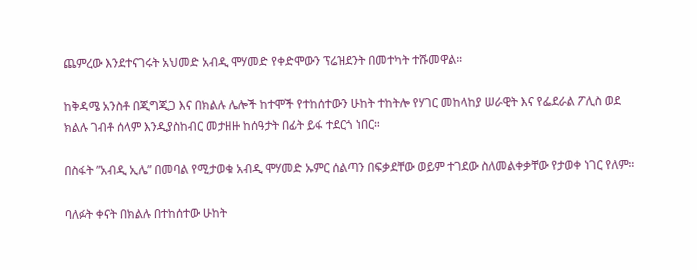ጨምረው እንደተናገሩት አህመድ አብዲ ሞሃመድ የቀድሞውን ፕሬዝደንት በመተካት ተሹመዋል።

ከቅዳሜ አንስቶ በጂግጂጋ እና በክልሉ ሌሎች ከተሞች የተከሰተውን ሁከት ተከትሎ የሃገር መከላከያ ሠራዊት እና የፌደራል ፖሊስ ወደ ክልሉ ገብቶ ሰላም እንዲያስከብር መታዘዙ ከሰዓታት በፊት ይፋ ተደርጎ ነበር።

በስፋት ”አብዲ ኢሌ” በመባል የሚታወቁ አብዲ ሞሃመድ ኡምር ሰልጣን በፍቃደቸው ወይም ተገደው ስለመልቀቃቸው የታወቀ ነገር የለም።

ባለፉት ቀናት በክልሉ በተከሰተው ሁከት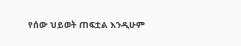የሰው ህይወት ጠፍቷል እንዲሁም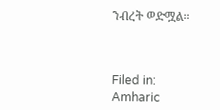ንብረት ወድሟል።



Filed in: Amharic